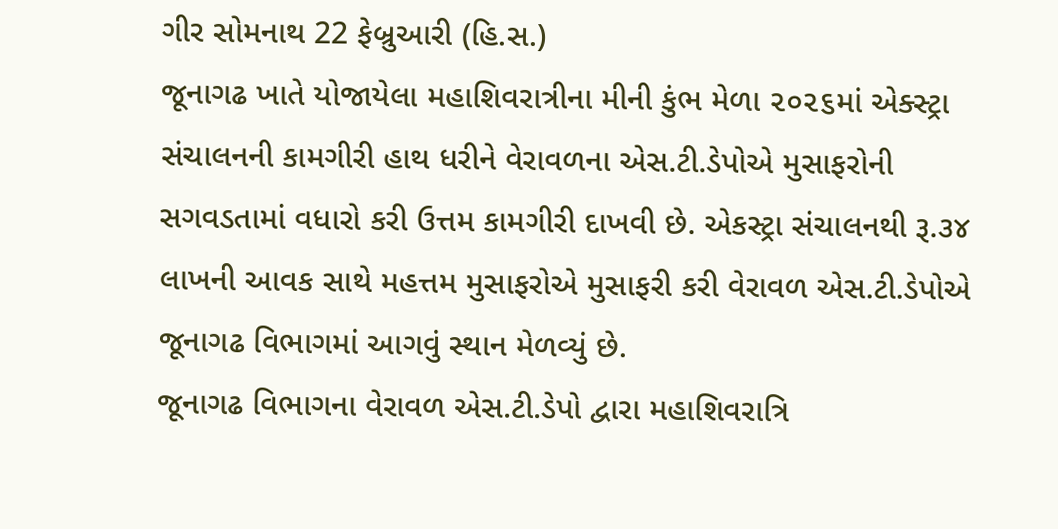ગીર સોમનાથ 22 ફેબ્રુઆરી (હિ.સ.)
જૂનાગઢ ખાતે યોજાયેલા મહાશિવરાત્રીના મીની કુંભ મેળા ૨૦૨૬માં એક્સ્ટ્રા સંચાલનની કામગીરી હાથ ધરીને વેરાવળના એસ.ટી.ડેપોએ મુસાફરોની સગવડતામાં વધારો કરી ઉત્તમ કામગીરી દાખવી છે. એકસ્ટ્રા સંચાલનથી રૂ.૩૪ લાખની આવક સાથે મહત્તમ મુસાફરોએ મુસાફરી કરી વેરાવળ એસ.ટી.ડેપોએ જૂનાગઢ વિભાગમાં આગવું સ્થાન મેળવ્યું છે.
જૂનાગઢ વિભાગના વેરાવળ એસ.ટી.ડેપો દ્વારા મહાશિવરાત્રિ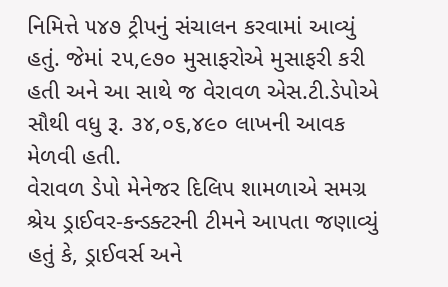નિમિત્તે ૫૪૭ ટ્રીપનું સંચાલન કરવામાં આવ્યું હતું. જેમાં ૨૫,૯૭૦ મુસાફરોએ મુસાફરી કરી હતી અને આ સાથે જ વેરાવળ એસ.ટી.ડેપોએ સૌથી વધુ રૂ. ૩૪,૦૬,૪૯૦ લાખની આવક મેળવી હતી.
વેરાવળ ડેપો મેનેજર દિલિપ શામળાએ સમગ્ર શ્રેય ડ્રાઈવર-કન્ડક્ટરની ટીમને આપતા જણાવ્યું હતું કે, ડ્રાઈવર્સ અને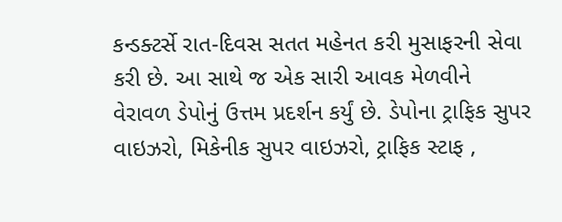કન્ડક્ટર્સે રાત-દિવસ સતત મહેનત કરી મુસાફરની સેવા કરી છે. આ સાથે જ એક સારી આવક મેળવીને વેરાવળ ડેપોનું ઉત્તમ પ્રદર્શન કર્યું છે. ડેપોના ટ્રાફિક સુપર વાઇઝરો, મિકેનીક સુપર વાઇઝરો, ટ્રાફિક સ્ટાફ ,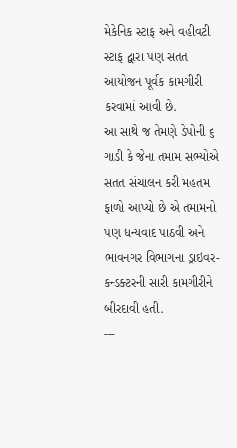મેકેનિક સ્ટાફ અને વહીવટી સ્ટાફ દ્વારા પણ સતત આયોજન પૂર્વક કામગીરી કરવામાં આવી છે.
આ સાથે જ તેમણે ડેપોની ૬ ગાડી કે જેના તમામ સભ્યોએ સતત સંચાલન કરી મહતમ ફાળો આપ્યો છે એ તમામનો પણ ધન્યવાદ પાઠવી અને ભાવનગર વિભાગના ડ્રાઇવર-કન્ડક્ટરની સારી કામગીરીને બીરદાવી હતી.
---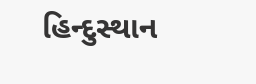હિન્દુસ્થાન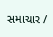સમાચાર /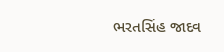ભરતસિંહ જાદવ